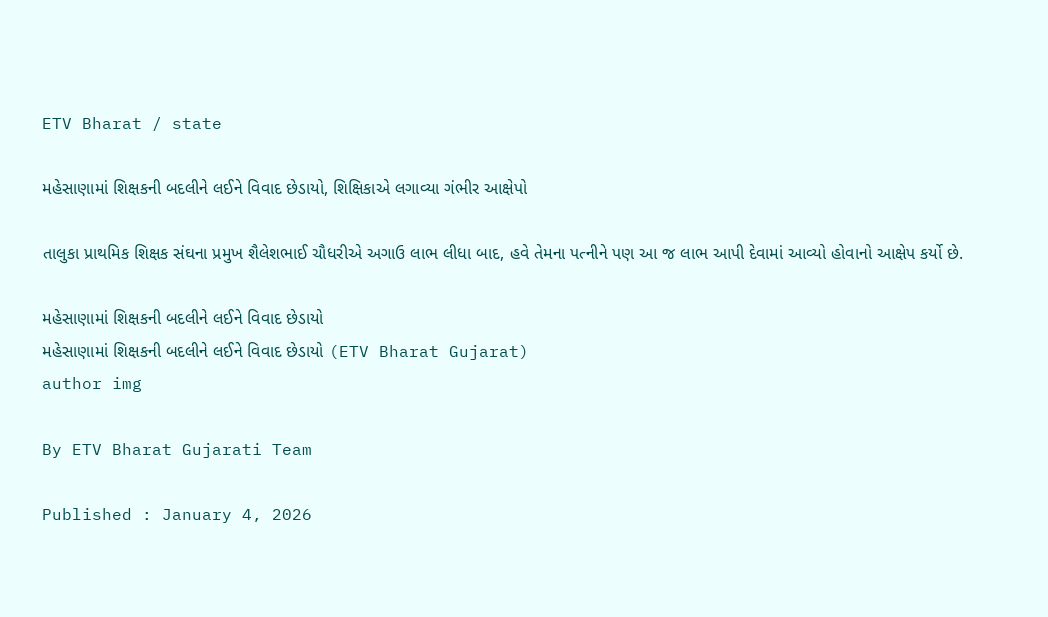ETV Bharat / state

મહેસાણામાં શિક્ષકની બદલીને લઈને વિવાદ છેડાયો, શિક્ષિકાએ લગાવ્યા ગંભીર આક્ષેપો

તાલુકા પ્રાથમિક શિક્ષક સંઘના પ્રમુખ શૈલેશભાઈ ચૌધરીએ અગાઉ લાભ લીધા બાદ, હવે તેમના પત્નીને પણ આ જ લાભ આપી દેવામાં આવ્યો હોવાનો આક્ષેપ કર્યો છે.

મહેસાણામાં શિક્ષકની બદલીને લઈને વિવાદ છેડાયો
મહેસાણામાં શિક્ષકની બદલીને લઈને વિવાદ છેડાયો (ETV Bharat Gujarat)
author img

By ETV Bharat Gujarati Team

Published : January 4, 2026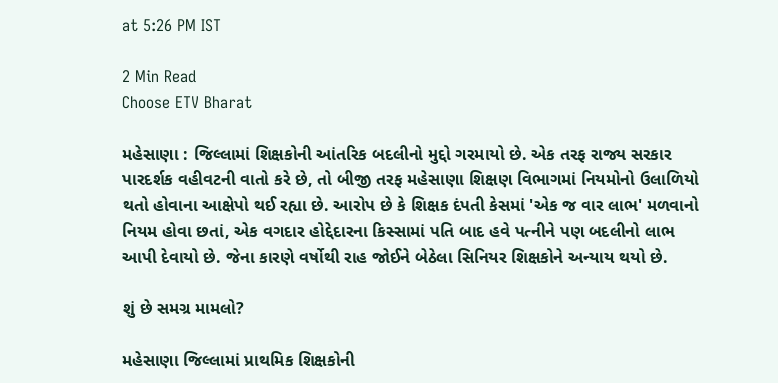at 5:26 PM IST

2 Min Read
Choose ETV Bharat

મહેસાણા : જિલ્લામાં શિક્ષકોની આંતરિક બદલીનો મુદ્દો ગરમાયો છે. એક તરફ રાજ્ય સરકાર પારદર્શક વહીવટની વાતો કરે છે, તો બીજી તરફ મહેસાણા શિક્ષણ વિભાગમાં નિયમોનો ઉલાળિયો થતો હોવાના આક્ષેપો થઈ રહ્યા છે. આરોપ છે કે શિક્ષક દંપતી કેસમાં 'એક જ વાર લાભ' મળવાનો નિયમ હોવા છતાં, એક વગદાર હોદ્દેદારના કિસ્સામાં પતિ બાદ હવે પત્નીને પણ બદલીનો લાભ આપી દેવાયો છે. જેના કારણે વર્ષોથી રાહ જોઈને બેઠેલા સિનિયર શિક્ષકોને અન્યાય થયો છે.

શું છે સમગ્ર મામલો?

મહેસાણા જિલ્લામાં પ્રાથમિક શિક્ષકોની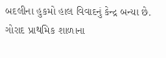બદલીના હુકમો હાલ વિવાદનું કેન્દ્ર બન્યા છે. ગોરાદ પ્રાથમિક શાળાના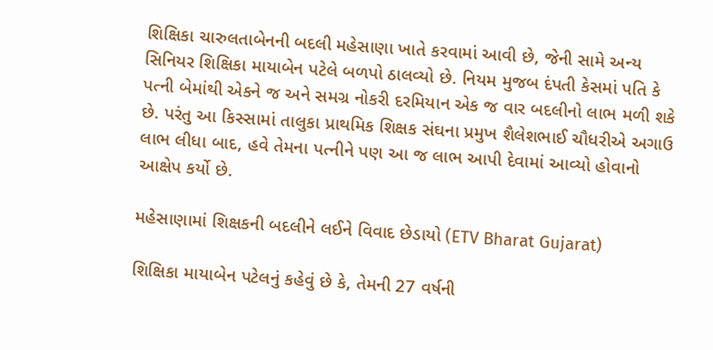શિક્ષિકા ચારુલતાબેનની બદલી મહેસાણા ખાતે કરવામાં આવી છે, જેની સામે અન્ય સિનિયર શિક્ષિકા માયાબેન પટેલે બળપો ઠાલવ્યો છે. નિયમ મુજબ દંપતી કેસમાં પતિ કે પત્ની બેમાંથી એકને જ અને સમગ્ર નોકરી દરમિયાન એક જ વાર બદલીનો લાભ મળી શકે છે. પરંતુ આ કિસ્સામાં તાલુકા પ્રાથમિક શિક્ષક સંઘના પ્રમુખ શૈલેશભાઈ ચૌધરીએ અગાઉ લાભ લીધા બાદ, હવે તેમના પત્નીને પણ આ જ લાભ આપી દેવામાં આવ્યો હોવાનો આક્ષેપ કર્યો છે.

મહેસાણામાં શિક્ષકની બદલીને લઈને વિવાદ છેડાયો (ETV Bharat Gujarat)

શિક્ષિકા માયાબેન પટેલનું કહેવું છે કે, તેમની 27 વર્ષની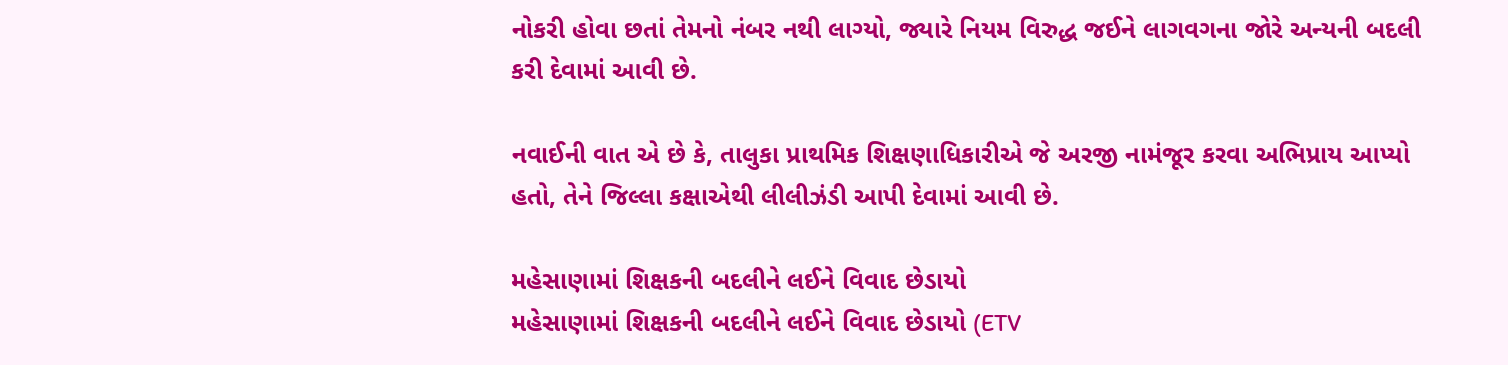નોકરી હોવા છતાં તેમનો નંબર નથી લાગ્યો, જ્યારે નિયમ વિરુદ્ધ જઈને લાગવગના જોરે અન્યની બદલી કરી દેવામાં આવી છે.

નવાઈની વાત એ છે કે, તાલુકા પ્રાથમિક શિક્ષણાધિકારીએ જે અરજી નામંજૂર કરવા અભિપ્રાય આપ્યો હતો, તેને જિલ્લા કક્ષાએથી લીલીઝંડી આપી દેવામાં આવી છે.

મહેસાણામાં શિક્ષકની બદલીને લઈને વિવાદ છેડાયો
મહેસાણામાં શિક્ષકની બદલીને લઈને વિવાદ છેડાયો (ETV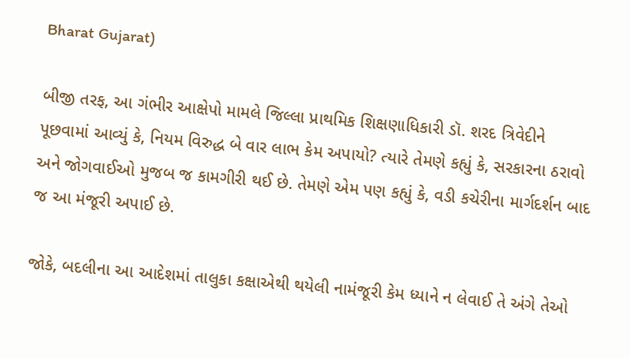Bharat Gujarat)

બીજી તરફ, આ ગંભીર આક્ષેપો મામલે જિલ્લા પ્રાથમિક શિક્ષણાધિકારી ડૉ. શરદ ત્રિવેદીને પૂછવામાં આવ્યું કે, નિયમ વિરુદ્ધ બે વાર લાભ કેમ અપાયો? ત્યારે તેમણે કહ્યું કે, સરકારના ઠરાવો અને જોગવાઈઓ મુજબ જ કામગીરી થઈ છે. તેમણે એમ પણ કહ્યું કે, વડી કચેરીના માર્ગદર્શન બાદ જ આ મંજૂરી અપાઈ છે.

જોકે, બદલીના આ આદેશમાં તાલુકા કક્ષાએથી થયેલી નામંજૂરી કેમ ધ્યાને ન લેવાઈ તે અંગે તેઓ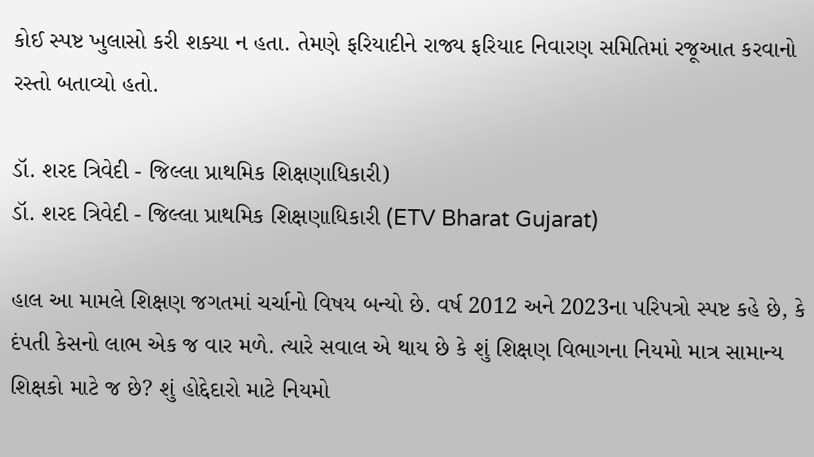કોઈ સ્પષ્ટ ખુલાસો કરી શક્યા ન હતા. તેમણે ફરિયાદીને રાજ્ય ફરિયાદ નિવારણ સમિતિમાં રજૂઆત કરવાનો રસ્તો બતાવ્યો હતો.

ડૉ. શરદ ત્રિવેદી - જિલ્લા પ્રાથમિક શિક્ષણાધિકારી)
ડૉ. શરદ ત્રિવેદી - જિલ્લા પ્રાથમિક શિક્ષણાધિકારી (ETV Bharat Gujarat)

હાલ આ મામલે શિક્ષણ જગતમાં ચર્ચાનો વિષય બન્યો છે. વર્ષ 2012 અને 2023ના પરિપત્રો સ્પષ્ટ કહે છે, કે દંપતી કેસનો લાભ એક જ વાર મળે. ત્યારે સવાલ એ થાય છે કે શું શિક્ષણ વિભાગના નિયમો માત્ર સામાન્ય શિક્ષકો માટે જ છે? શું હોદ્દેદારો માટે નિયમો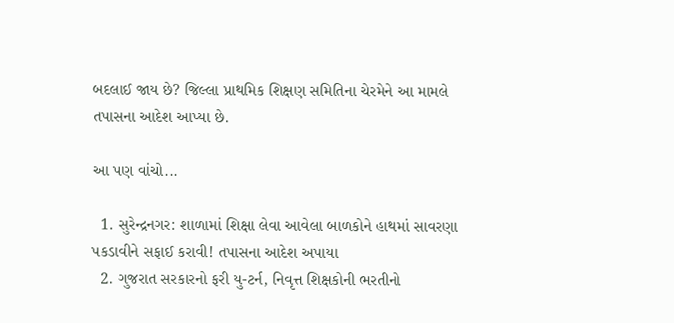બદલાઈ જાય છે? જિલ્લા પ્રાથમિક શિક્ષણ સમિતિના ચેરમેને આ મામલે તપાસના આદેશ આપ્યા છે.

આ પણ વાંચો...

  1. સુરેન્દ્રનગર: શાળામાં શિક્ષા લેવા આવેલા બાળકોને હાથમાં સાવરણા પકડાવીને સફાઈ કરાવી! તપાસના આદેશ અપાયા
  2. ગુજરાત સરકારનો ફરી યુ-ટર્ન, નિવૃત્ત શિક્ષકોની ભરતીનો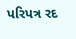પરિપત્ર રદ